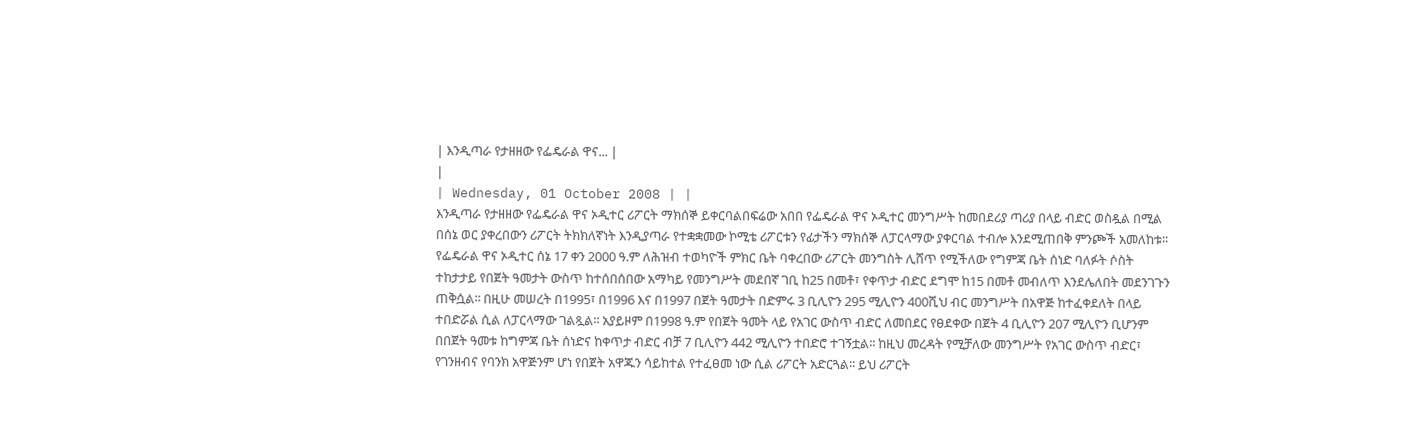| እንዲጣራ የታዘዘው የፌዴራል ዋና... |
|
| Wednesday, 01 October 2008 | |
እንዲጣራ የታዘዘው የፌዴራል ዋና ኦዲተር ሪፖርት ማክሰኞ ይቀርባልበፍሬው አበበ የፌዴራል ዋና ኦዲተር መንግሥት ከመበደሪያ ጣሪያ በላይ ብድር ወስዷል በሚል በሰኔ ወር ያቀረበውን ሪፖርት ትክክለኛነት እንዲያጣራ የተቋቋመው ኮሚቴ ሪፖርቱን የፊታችን ማክሰኞ ለፓርላማው ያቀርባል ተብሎ እንደሚጠበቅ ምንጮች አመለከቱ፡፡ የፌዴራል ዋና ኦዲተር ሰኔ 17 ቀን 2000 ዓ.ም ለሕዝብ ተወካዮች ምክር ቤት ባቀረበው ሪፖርት መንግስት ሊሸጥ የሚችለው የግምጃ ቤት ሰነድ ባለፉት ሶስት ተከታታይ የበጀት ዓመታት ውስጥ ከተሰበሰበው አማካይ የመንግሥት መደበኛ ገቢ ከ25 በመቶ፣ የቀጥታ ብድር ደግሞ ከ15 በመቶ መብለጥ እንደሌለበት መደንገጉን ጠቅሷል፡፡ በዚሁ መሠረት በ1995፣ በ1996 እና በ1997 በጀት ዓመታት በድምሩ 3 ቢሊዮን 295 ሚሊዮን 400ሺህ ብር መንግሥት በአዋጅ ከተፈቀደለት በላይ ተበድሯል ሲል ለፓርላማው ገልጿል፡፡ አያይዞም በ1998 ዓ.ም የበጀት ዓመት ላይ የአገር ውስጥ ብድር ለመበደር የፀደቀው በጀት 4 ቢሊዮን 207 ሚሊዮን ቢሆንም በበጀት ዓመቱ ከግምጃ ቤት ሰነድና ከቀጥታ ብድር ብቻ 7 ቢሊዮን 442 ሚሊዮን ተበድሮ ተገኝቷል፡፡ ከዚህ መረዳት የሚቻለው መንግሥት የአገር ውስጥ ብድር፣ የገንዘብና የባንክ አዋጅንም ሆነ የበጀት አዋጁን ሳይከተል የተፈፀመ ነው ሲል ሪፖርት አድርጓል፡፡ ይህ ሪፖርት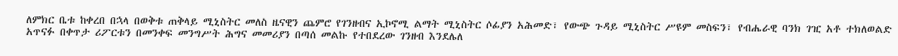ለምክር ቤቱ ከቀረበ በኋላ በወቅቱ ጠቅላይ ሚኒስትር መለስ ዜናዊን ጨምሮ የገንዘብና ኢኮኖሚ ልማት ሚኒስትር ሶፊያን አሕመድ፣ የውጭ ጉዳይ ሚኒስትር ሥዩም መስፍን፣ የብሔራዊ ባንክ ገዢ አቶ ተክለወልድ አጥናፉ በቀጥታ ሪፖርቱን በመንቀፍ መንግሥት ሕግና መመሪያን በጣሰ መልኩ የተበደረው ገንዘብ እንደሌለ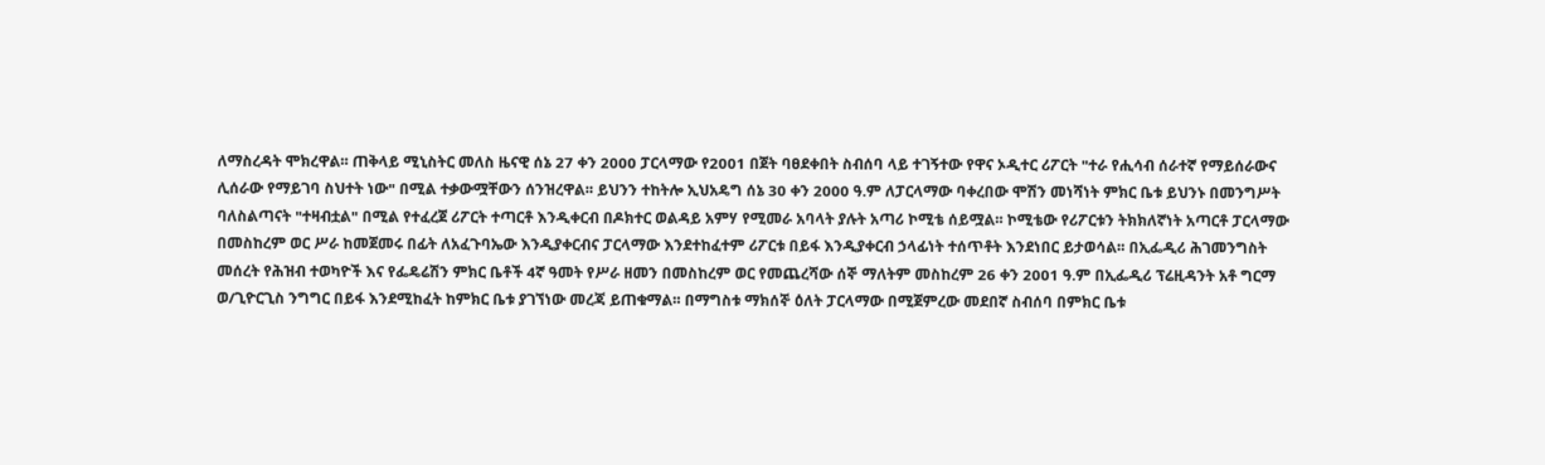ለማስረዳት ሞክረዋል፡፡ ጠቅላይ ሚኒስትር መለስ ዜናዊ ሰኔ 27 ቀን 2000 ፓርላማው የ2001 በጀት ባፀደቀበት ስብሰባ ላይ ተገኝተው የዋና ኦዲተር ሪፖርት "ተራ የሒሳብ ሰራተኛ የማይሰራውና ሊሰራው የማይገባ ስህተት ነው" በሚል ተቃውሟቸውን ሰንዝረዋል፡፡ ይህንን ተከትሎ ኢህአዴግ ሰኔ 30 ቀን 2000 ዓ.ም ለፓርላማው ባቀረበው ሞሽን መነሻነት ምክር ቤቱ ይህንኑ በመንግሥት ባለስልጣናት "ተዛብቷል" በሚል የተፈረጀ ሪፖርት ተጣርቶ እንዲቀርብ በዶክተር ወልዳይ አምሃ የሚመራ አባላት ያሉት አጣሪ ኮሚቴ ሰይሟል፡፡ ኮሚቴው የሪፖርቱን ትክክለኛነት አጣርቶ ፓርላማው በመስከረም ወር ሥራ ከመጀመሩ በፊት ለአፈጉባኤው እንዲያቀርብና ፓርላማው እንደተከፈተም ሪፖርቱ በይፋ እንዲያቀርብ ኃላፊነት ተሰጥቶት እንደነበር ይታወሳል፡፡ በኢፌዲሪ ሕገመንግስት መሰረት የሕዝብ ተወካዮች እና የፌዴሬሽን ምክር ቤቶች 4ኛ ዓመት የሥራ ዘመን በመስከረም ወር የመጨረሻው ሰኞ ማለትም መስከረም 26 ቀን 2001 ዓ.ም በኢፌዲሪ ፕሬዚዳንት አቶ ግርማ ወ/ጊዮርጊስ ንግግር በይፋ እንደሚከፈት ከምክር ቤቱ ያገኘነው መረጃ ይጠቁማል፡፡ በማግስቱ ማክሰኞ ዕለት ፓርላማው በሚጀምረው መደበኛ ስብሰባ በምክር ቤቱ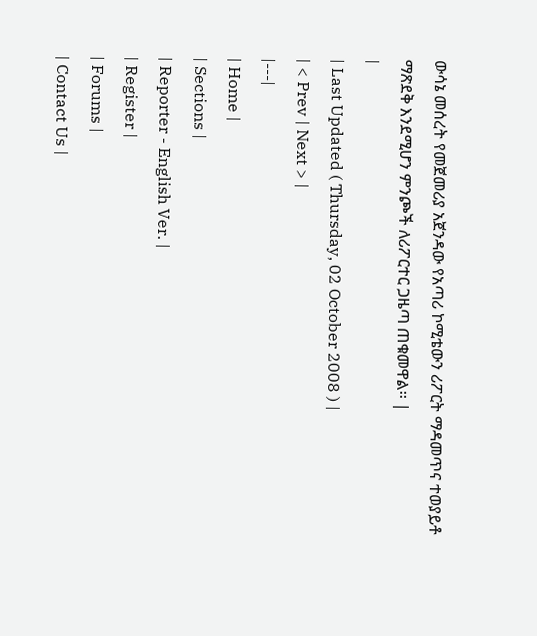ውሳኔ መሰረት የመጀመሪያ አጀንዳው የአጣሪ ኮሚቴውን ሪፖርት ማዳመጥና ተወያይቶ ማጽደቅ እንደሚሆን ምንጮች ለሪፖርተር ጋዜጣ ጠቁመዋል፡፡ |
|
| Last Updated ( Thursday, 02 October 2008 ) |
| < Prev | Next > |
|---|
| Home |
| Sections |
| Reporter - English Ver. |
| Register |
| Forums |
| Contact Us |